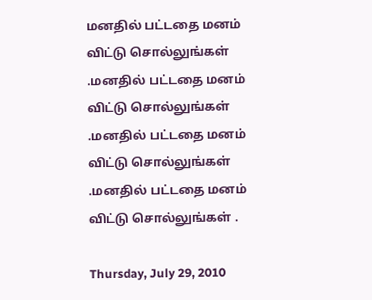மனதில் பட்டதை மனம் விட்டு சொல்லுங்கள் .மனதில் பட்டதை மனம் விட்டு சொல்லுங்கள் .மனதில் பட்டதை மனம் விட்டு சொல்லுங்கள் .மனதில் பட்டதை மனம் விட்டு சொல்லுங்கள் .

Thursday, July 29, 2010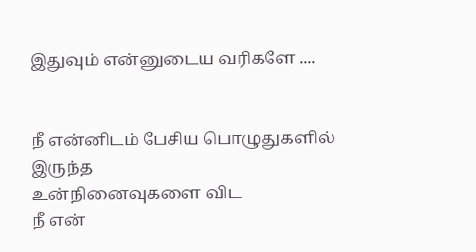இதுவும் என்னுடைய வரிகளே ....


நீ என்னிடம் பேசிய பொழுதுகளில் இருந்த
உன்நினைவுகளை விட
நீ என்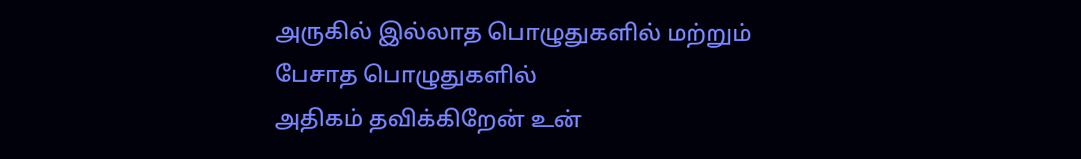அருகில் இல்லாத பொழுதுகளில் மற்றும்
பேசாத பொழுதுகளில்
அதிகம் தவிக்கிறேன் உன்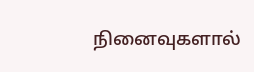நினைவுகளால்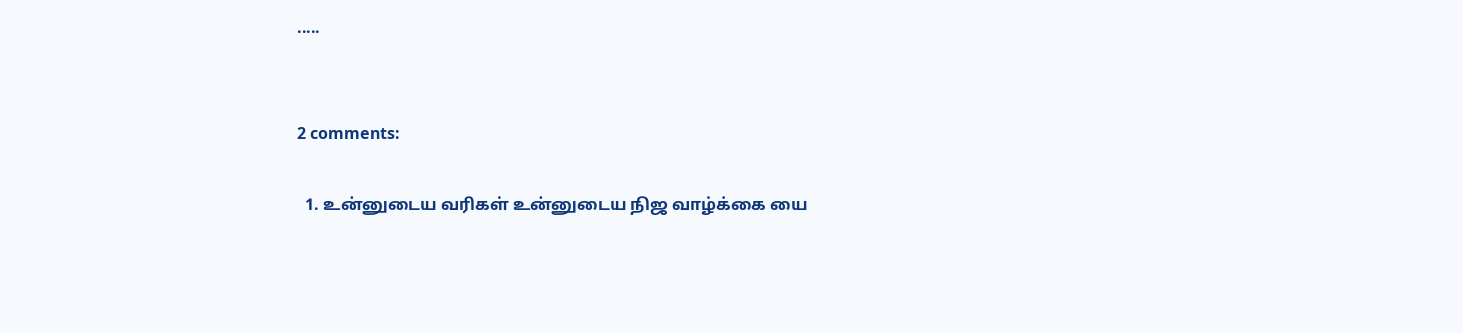.....


2 comments:

  1. உன்னுடைய வரிகள் உன்னுடைய நிஜ வாழ்க்கை யை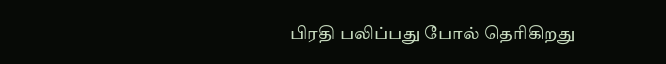பிரதி பலிப்பது போல் தெரிகிறது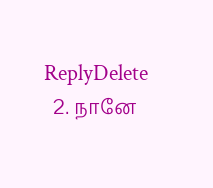ReplyDelete
  2. நானே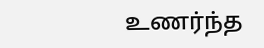உணர்ந்த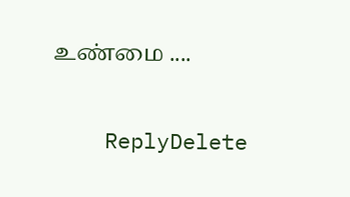உண்மை ....

    ReplyDelete